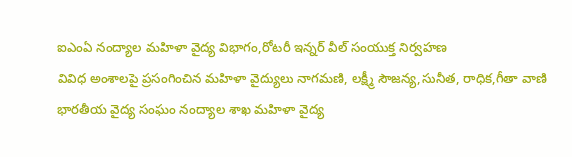ఐఎంఏ నంద్యాల మహిళా వైద్య విభాగం,రోటరీ ఇన్నర్ వీల్ సంయుక్త నిర్వహణ
వివిధ అంశాలపై ప్రసంగించిన మహిళా వైద్యులు నాగమణి, లక్ష్మీ సౌజన్య,సునీత, రాధిక,గీతా వాణి
భారతీయ వైద్య సంఘం నంద్యాల శాఖ మహిళా వైద్య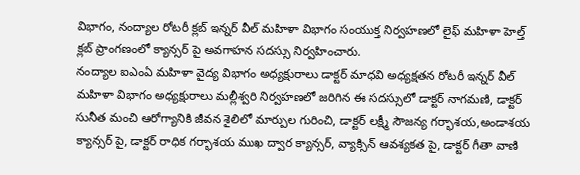విభాగం, నంద్యాల రోటరీ క్లబ్ ఇన్నర్ వీల్ మహిళా విభాగం సంయుక్త నిర్వహణలో లైఫ్ మహిళా హెల్త్ క్లబ్ ప్రాంగణంలో క్యాన్సర్ పై అవగాహన సదస్సు నిర్వహించారు.
నంద్యాల ఐఎంఏ మహిళా వైద్య విభాగం అధ్యక్షురాలు డాక్టర్ మాధవి అధ్యక్షతన రోటరీ ఇన్నర్ వీల్ మహిళా విభాగం అధ్యక్షురాలు మల్లీశ్వరి నిర్వహణలో జరిగిన ఈ సదస్సులో డాక్టర్ నాగమణి, డాక్టర్ సునీత మంచి ఆరోగ్యానికి జీవన శైలిలో మార్పుల గురించి, డాక్టర్ లక్ష్మీ సౌజన్య గర్భాశయ,అండాశయ క్యాన్సర్ పై, డాక్టర్ రాధిక గర్భాశయ ముఖ ద్వార క్యాన్సర్, వ్యాక్సిన్ ఆవశ్యకత పై, డాక్టర్ గీతా వాణి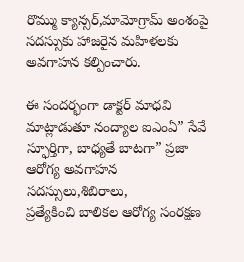రొమ్ము క్యాన్సర్,మామోగ్రామ్ అంశంపై సదస్సుకు హాజరైన మహిళలకు అవగాహన కల్పించారు.

ఈ సందర్భంగా డాక్టర్ మాధవి మాట్లాడుతూ నంద్యాల ఐఎంఏ” సేవే స్ఫూర్తిగా, బాధ్యతే బాటగా” ప్రజా ఆరోగ్య అవగాహన సదస్సులు,శిబిరాలు,
ప్రత్యేకించి బాలికల ఆరోగ్య సంరక్షణ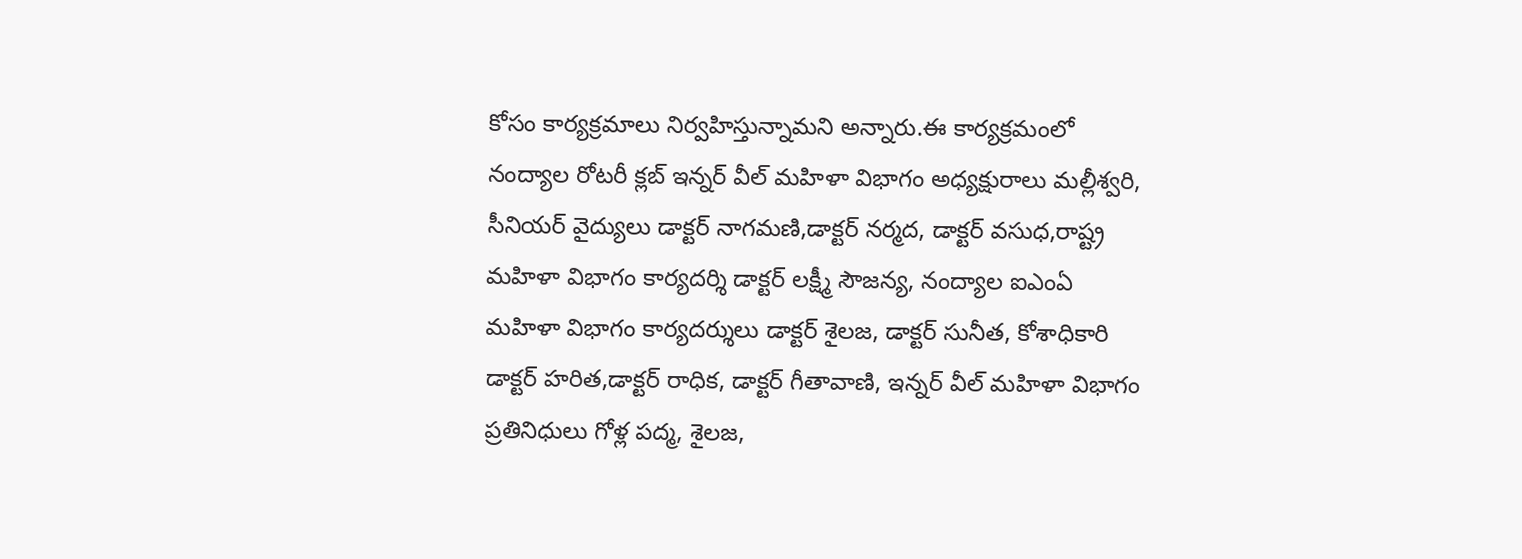కోసం కార్యక్రమాలు నిర్వహిస్తున్నామని అన్నారు.ఈ కార్యక్రమంలో నంద్యాల రోటరీ క్లబ్ ఇన్నర్ వీల్ మహిళా విభాగం అధ్యక్షురాలు మల్లీశ్వరి, సీనియర్ వైద్యులు డాక్టర్ నాగమణి,డాక్టర్ నర్మద, డాక్టర్ వసుధ,రాష్ట్ర మహిళా విభాగం కార్యదర్శి డాక్టర్ లక్ష్మీ సౌజన్య, నంద్యాల ఐఎంఏ మహిళా విభాగం కార్యదర్శులు డాక్టర్ శైలజ, డాక్టర్ సునీత, కోశాధికారి డాక్టర్ హరిత,డాక్టర్ రాధిక, డాక్టర్ గీతావాణి, ఇన్నర్ వీల్ మహిళా విభాగం ప్రతినిధులు గోళ్ల పద్మ, శైలజ,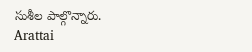సుశీల పాల్గొన్నారు.
Arattai